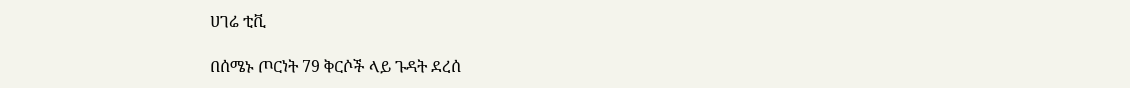ሀገሬ ቲቪ

በሰሜኑ ጦርነት 79 ቅርሶች ላይ ጉዳት ደረሰ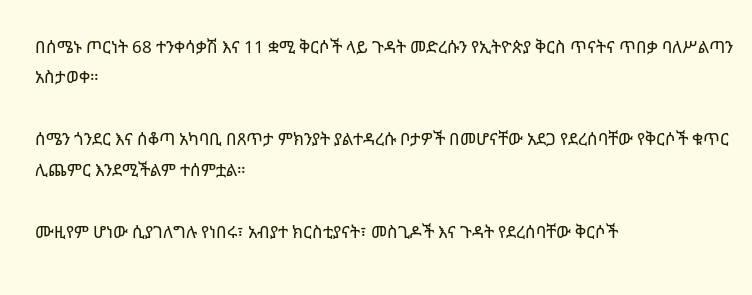በሰሜኑ ጦርነት 68 ተንቀሳቃሽ እና 11 ቋሚ ቅርሶች ላይ ጉዳት መድረሱን የኢትዮጵያ ቅርስ ጥናትና ጥበቃ ባለሥልጣን አስታወቀ።

ሰሜን ጎንደር እና ሰቆጣ አካባቢ በጸጥታ ምክንያት ያልተዳረሱ ቦታዎች በመሆናቸው አደጋ የደረሰባቸው የቅርሶች ቁጥር ሊጨምር እንደሚችልም ተሰምቷል።

ሙዚየም ሆነው ሲያገለግሉ የነበሩ፣ አብያተ ክርስቲያናት፣ መስጊዶች እና ጉዳት የደረሰባቸው ቅርሶች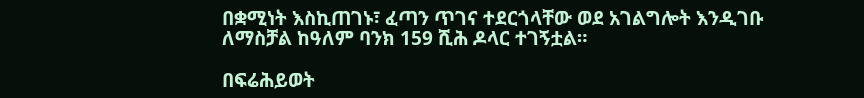በቋሚነት እስኪጠገኑ፣ ፈጣን ጥገና ተደርጎላቸው ወደ አገልግሎት እንዲገቡ ለማስቻል ከዓለም ባንክ 159 ሺሕ ዶላር ተገኝቷል።

በፍሬሕይወት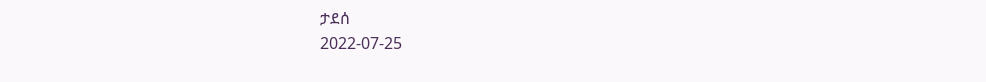ታደሰ
2022-07-25